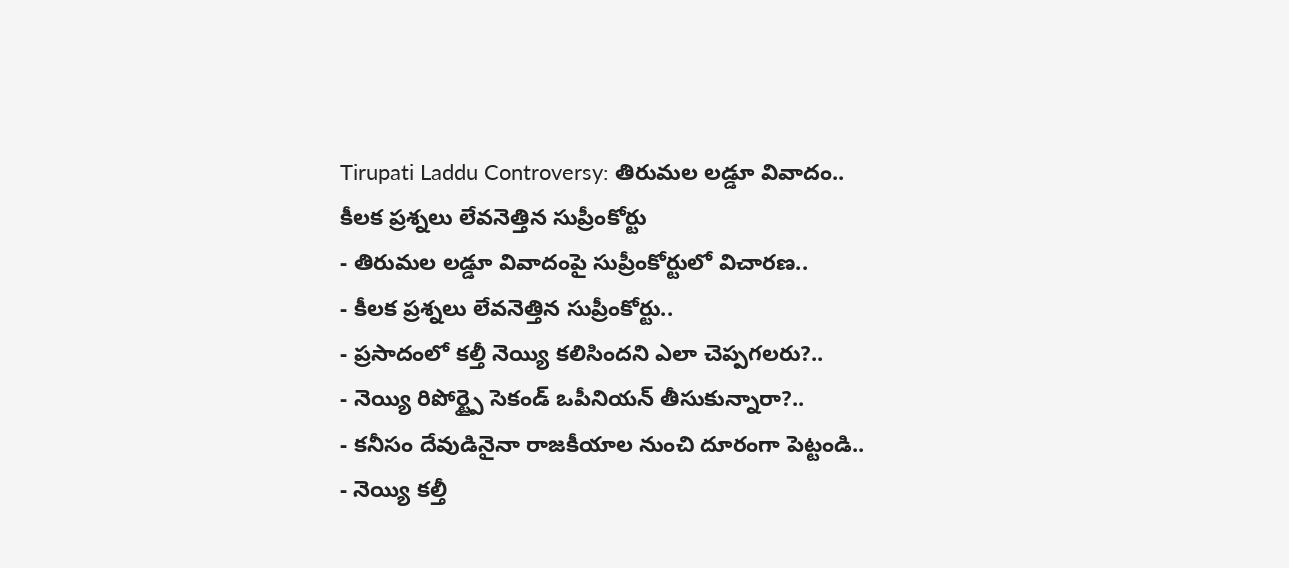Tirupati Laddu Controversy: తిరుమల లడ్డూ వివాదం.. కీలక ప్రశ్నలు లేవనెత్తిన సుప్రీంకోర్టు
- తిరుమల లడ్డూ వివాదంపై సుప్రీంకోర్టులో విచారణ..
- కీలక ప్రశ్నలు లేవనెత్తిన సుప్రీంకోర్టు..
- ప్రసాదంలో కల్తీ నెయ్యి కలిసిందని ఎలా చెప్పగలరు?..
- నెయ్యి రిపోర్ట్పై సెకండ్ ఒపీనియన్ తీసుకున్నారా?..
- కనీసం దేవుడినైనా రాజకీయాల నుంచి దూరంగా పెట్టండి..
- నెయ్యి కల్తీ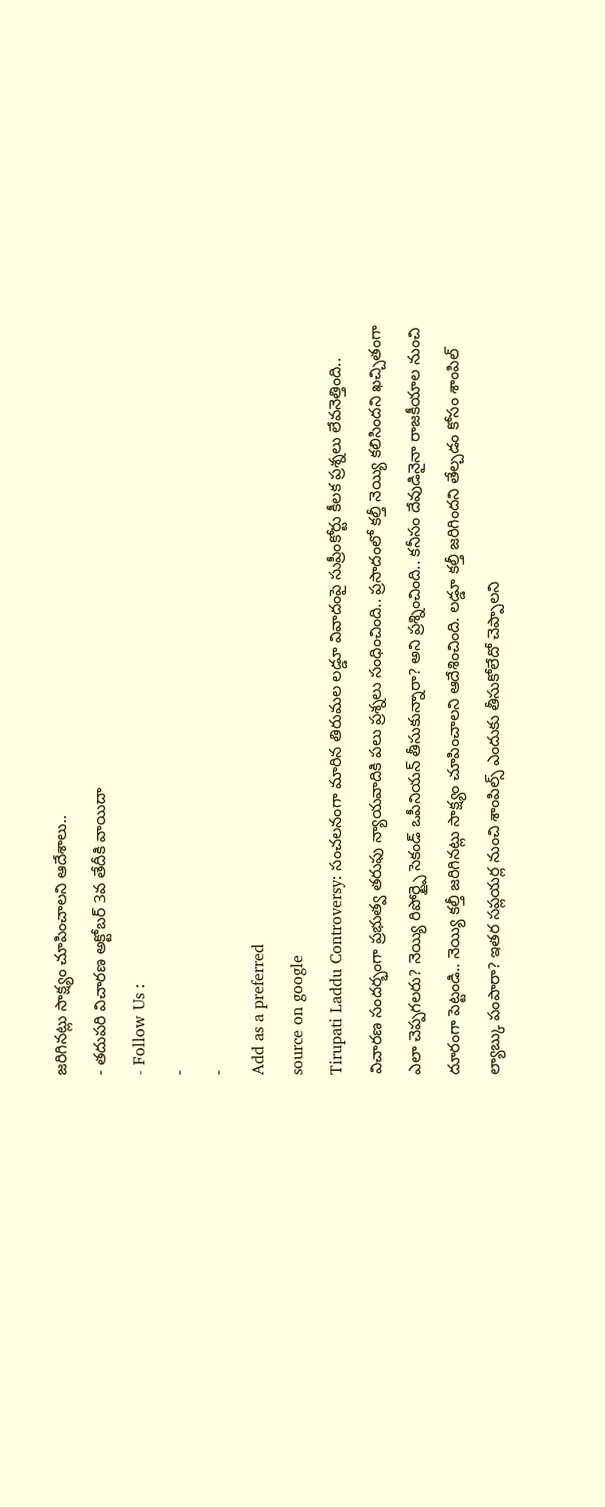జరిగినట్లు సాక్ష్యం చూపించాలని ఆదేశాలు..
- తదుపరి విచారణ అక్టోబర్ 3వ తేదీకి వాయిదా
- Follow Us :
-
-
Add as a preferred
source on google
Tirupati Laddu Controversy: సంచలనంగా మారిన తిరుమల లడ్డూ వివాదంపై సుప్రీంకోర్టు కీలక ప్రశ్నలు లేవనెత్తింది.. విచారణ సందర్భంగా ప్రభుత్వ తరుఫు న్యాయవాదికి పలు ప్రశ్నలు సంధించింది.. ప్రసాదంలో కల్తీ నెయ్యి కలిసిందని ఖచ్చితంగా ఎలా చెప్పగలరు? నెయ్యి రిపోర్ట్పై సెకండ్ ఒపీనియన్ తీసుకున్నారా? అని ప్రశ్నించింది.. కనీసం దేవుడినైనా రాజకీయాల నుంచి దూరంగా పెట్టండి.. నెయ్యి కల్తీ జరిగినట్లు సాక్ష్యం చూపించాలని ఆదేశించింది. లడ్డూ కల్తీ జరిగిందని తేల్చడం కోసం శాంపిల్ ల్యాబ్కు పంపారా? ఇతర సప్లయర్ల నుంచి శాంపిల్స్ ఎందుకు తీసుకోలేదో చెప్పాలని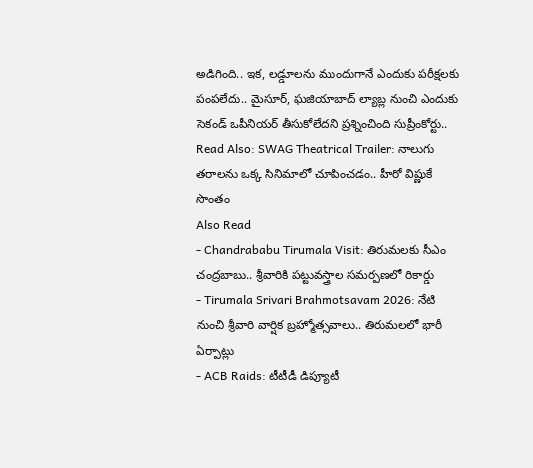అడిగింది.. ఇక, లడ్డూలను ముందుగానే ఎందుకు పరీక్షలకు పంపలేదు.. మైసూర్, ఘజియాబాద్ ల్యాబ్ల నుంచి ఎందుకు సెకండ్ ఒపీనియర్ తీసుకోలేదని ప్రశ్నించింది సుప్రీంకోర్టు..
Read Also: SWAG Theatrical Trailer: నాలుగు తరాలను ఒక్క సినిమాలో చూపించడం.. హీరో విష్ణుకే సొంతం
Also Read
- Chandrababu Tirumala Visit: తిరుమలకు సీఎం చంద్రబాబు.. శ్రీవారికి పట్టువస్త్రాల సమర్పణలో రికార్డు
- Tirumala Srivari Brahmotsavam 2026: నేటి నుంచి శ్రీవారి వార్షిక బ్రహ్మోత్సవాలు.. తిరుమలలో భారీ ఏర్పాట్లు
- ACB Raids: టీటీడీ డిప్యూటీ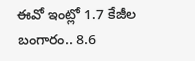ఈవో ఇంట్లో 1.7 కేజీల బంగారం.. 8.6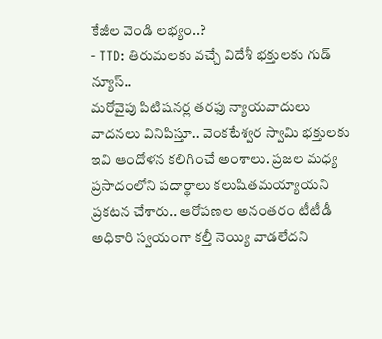కేజీల వెండి లభ్యం..?
- TTD: తిరుమలకు వచ్చే విదేశీ భక్తులకు గుడ్ న్యూస్..
మరోవైపు పిటిషనర్ల తరఫు న్యాయవాదులు వాదనలు వినిపిస్తూ.. వెంకటేశ్వర స్వామి భక్తులకు ఇవి ఆందోళన కలిగించే అంశాలు. ప్రజల మధ్య ప్రసాదంలోని పదార్థాలు కలుషితమయ్యాయని ప్రకటన చేశారు.. ఆరోపణల అనంతరం టీటీడీ అధికారి స్వయంగా కల్తీ నెయ్యి వాడలేదని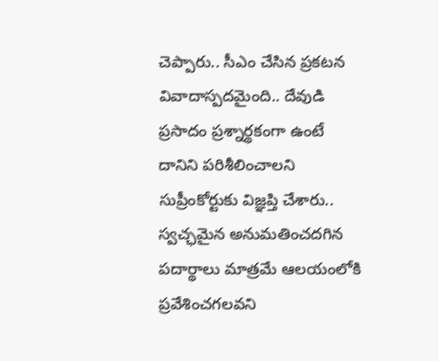చెప్పారు.. సీఎం చేసిన ప్రకటన వివాదాస్పదమైంది.. దేవుడి ప్రసాదం ప్రశ్నార్థకంగా ఉంటే దానిని పరిశీలించాలని సుప్రీంకోర్టుకు విజ్ఞప్తి చేశారు.. స్వచ్ఛమైన అనుమతించదగిన పదార్థాలు మాత్రమే ఆలయంలోకి ప్రవేశించగలవని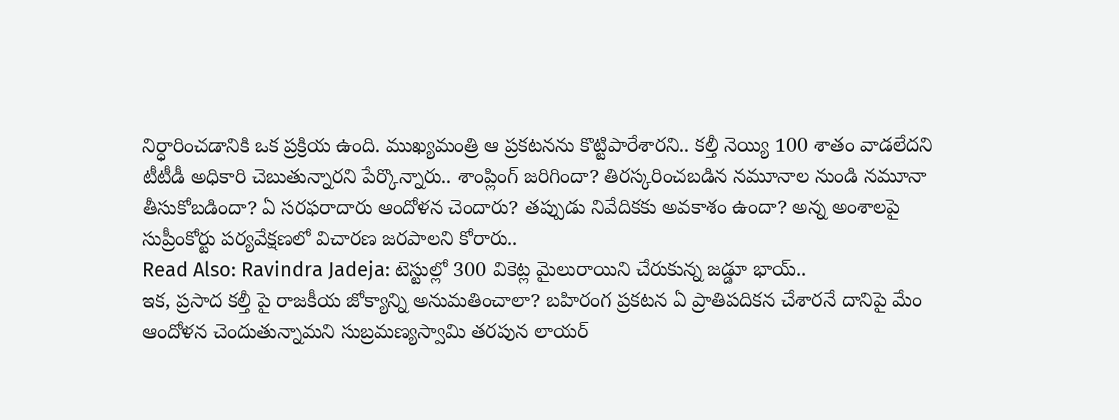నిర్ధారించడానికి ఒక ప్రక్రియ ఉంది. ముఖ్యమంత్రి ఆ ప్రకటనను కొట్టిపారేశారని.. కల్తీ నెయ్యి 100 శాతం వాడలేదని టీటీడీ అధికారి చెబుతున్నారని పేర్కొన్నారు.. శాంప్లింగ్ జరిగిందా? తిరస్కరించబడిన నమూనాల నుండి నమూనా తీసుకోబడిందా? ఏ సరఫరాదారు ఆందోళన చెందారు? తప్పుడు నివేదికకు అవకాశం ఉందా? అన్న అంశాలపై సుప్రీంకోర్టు పర్యవేక్షణలో విచారణ జరపాలని కోరారు..
Read Also: Ravindra Jadeja: టెస్టుల్లో 300 వికెట్ల మైలురాయిని చేరుకున్న జడ్డూ భాయ్..
ఇక, ప్రసాద కల్తీ పై రాజకీయ జోక్యాన్ని అనుమతించాలా? బహిరంగ ప్రకటన ఏ ప్రాతిపదికన చేశారనే దానిపై మేం ఆందోళన చెందుతున్నామని సుబ్రమణ్యస్వామి తరపున లాయర్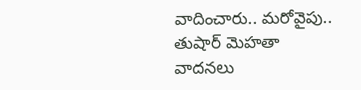వాదించారు.. మరోవైపు.. తుషార్ మెహతా వాదనలు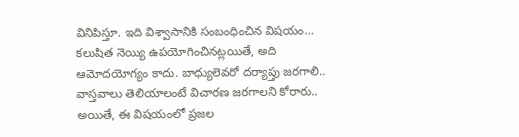వినిపిస్తూ. ఇది విశ్వాసానికి సంబంధించిన విషయం… కలుషిత నెయ్యి ఉపయోగించినట్లయితే, అది ఆమోదయోగ్యం కాదు. బాధ్యులెవరో దర్యాప్తు జరగాలి.. వాస్తవాలు తెలియాలంటే విచారణ జరగాలని కోరారు.. అయితే, ఈ విషయంలో ప్రజల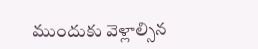ముందుకు వెళ్లాల్సిన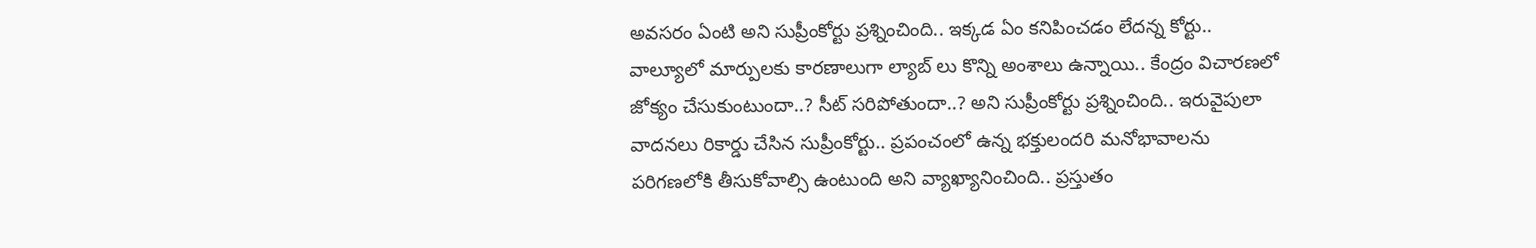అవసరం ఏంటి అని సుప్రీంకోర్టు ప్రశ్నించింది.. ఇక్కడ ఏం కనిపించడం లేదన్న కోర్టు.. వాల్యూలో మార్పులకు కారణాలుగా ల్యాబ్ లు కొన్ని అంశాలు ఉన్నాయి.. కేంద్రం విచారణలో జోక్యం చేసుకుంటుందా..? సీట్ సరిపోతుందా..? అని సుప్రీంకోర్టు ప్రశ్నించింది.. ఇరువైపులా వాదనలు రికార్డు చేసిన సుప్రీంకోర్టు.. ప్రపంచంలో ఉన్న భక్తులందరి మనోభావాలను పరిగణలోకి తీసుకోవాల్సి ఉంటుంది అని వ్యాఖ్యానించింది.. ప్రస్తుతం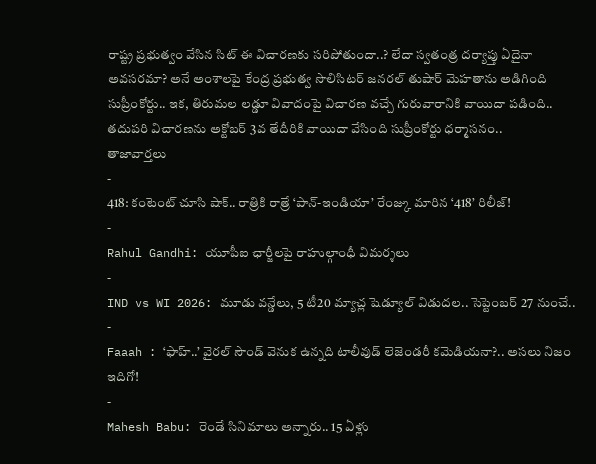రాష్ట్ర ప్రభుత్వం వేసిన సిట్ ఈ విచారణకు సరిపోతుందా..? లేదా స్వతంత్ర దర్యాప్తు ఏదైనా అవసరమా? అనే అంశాలపై కేంద్ర ప్రభుత్వ సొలిసిటర్ జనరల్ తుషార్ మెహతాను అడిగింది సుప్రీంకోర్టు.. ఇక, తిరుమల లడ్డూ వివాదంపై విచారణ వచ్చే గురువారానికి వాయిదా పడింది.. తదుపరి విచారణను అక్టోబర్ 3వ తేదీరికి వాయిదా వేసింది సుప్రీంకోర్టు ధర్మాసనం..
తాజావార్తలు
-
418: కంటెంట్ చూసి షాక్.. రాత్రికి రాత్రే ‘పాన్-ఇండియా’ రేంజ్కు మారిన ‘418’ రిలీజ్!
-
Rahul Gandhi: యూపీఐ ఛార్జీలపై రాహుల్గాంధీ విమర్శలు
-
IND vs WI 2026: మూడు వన్డేలు, 5 టీ20 మ్యాచ్ల షెడ్యూల్ విడుదల.. సెప్టెంబర్ 27 నుంచే..
-
Faaah : ‘ఫాహ్..’ వైరల్ సౌండ్ వెనుక ఉన్నది టాలీవుడ్ లెజెండరీ కమెడియనా?.. అసలు నిజం ఇదిగో!
-
Mahesh Babu: రెండే సినిమాలు అన్నారు.. 15 ఏళ్లు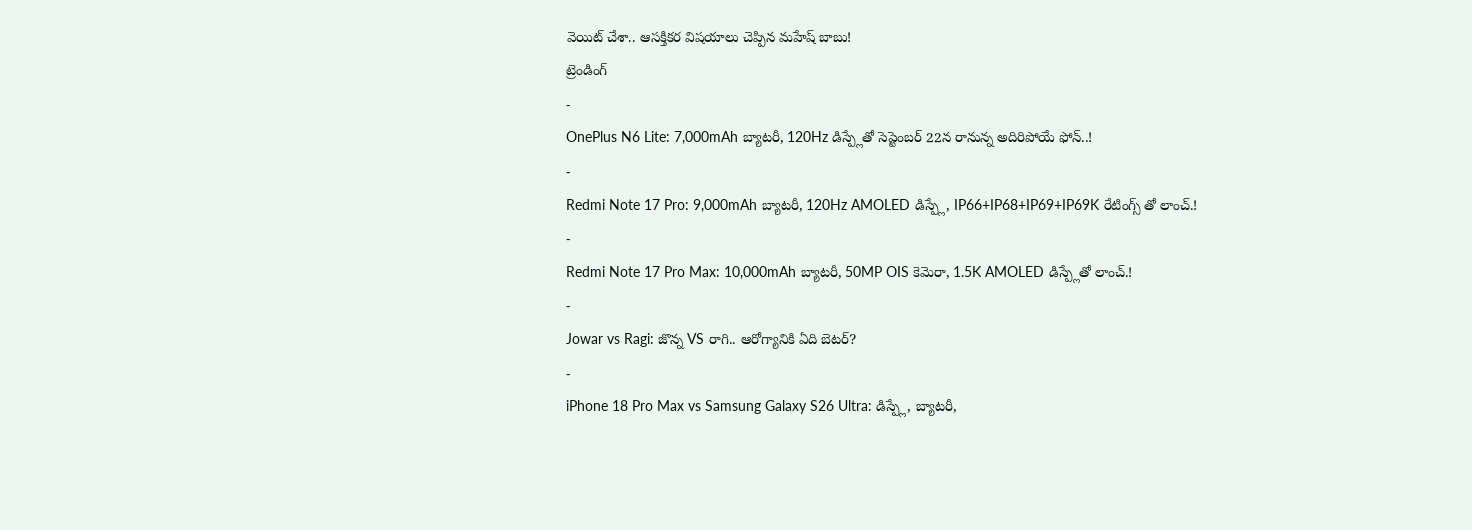వెయిట్ చేశా.. ఆసక్తికర విషయాలు చెప్పిన మహేష్ బాబు!
ట్రెండింగ్
-
OnePlus N6 Lite: 7,000mAh బ్యాటరీ, 120Hz డిస్ప్లేతో సెప్టెంబర్ 22న రానున్న అదిరిపోయే ఫోన్..!
-
Redmi Note 17 Pro: 9,000mAh బ్యాటరీ, 120Hz AMOLED డిస్ప్లే, IP66+IP68+IP69+IP69K రేటింగ్స్ తో లాంచ్.!
-
Redmi Note 17 Pro Max: 10,000mAh బ్యాటరీ, 50MP OIS కెమెరా, 1.5K AMOLED డిస్ప్లేతో లాంచ్.!
-
Jowar vs Ragi: జొన్న VS రాగి.. ఆరోగ్యానికి ఏది బెటర్?
-
iPhone 18 Pro Max vs Samsung Galaxy S26 Ultra: డిస్ప్లే, బ్యాటరీ,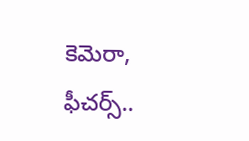కెమెరా, ఫీచర్స్..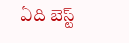ఏది బెస్ట్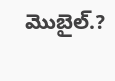మొబైల్.?